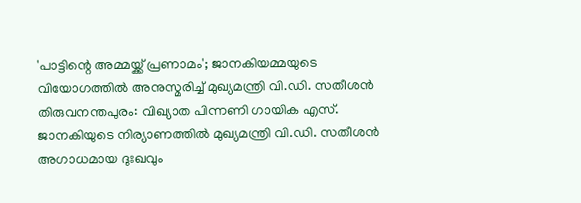'പാട്ടിന്റെ അമ്മയ്ക്ക് പ്രണാമം'; ജാനകിയമ്മയുടെ വിയോഗത്തിൽ അനുസ്മരിച്ച് മുഖ്യമന്ത്രി വി.ഡി. സതീശൻ
തിരുവനന്തപുരം: വിഖ്യാത പിന്നണി ഗായിക എസ്. ജാനകിയുടെ നിര്യാണത്തിൽ മുഖ്യമന്ത്രി വി.ഡി. സതീശൻ അഗാധമായ ദുഃഖവും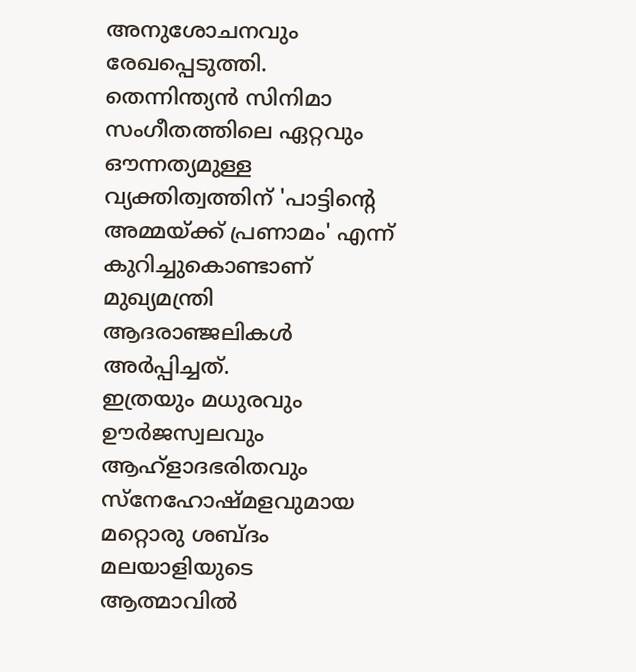അനുശോചനവും രേഖപ്പെടുത്തി. തെന്നിന്ത്യൻ സിനിമാ സംഗീതത്തിലെ ഏറ്റവും ഔന്നത്യമുള്ള വ്യക്തിത്വത്തിന് 'പാട്ടിന്റെ അമ്മയ്ക്ക് പ്രണാമം' എന്ന് കുറിച്ചുകൊണ്ടാണ് മുഖ്യമന്ത്രി ആദരാഞ്ജലികൾ അർപ്പിച്ചത്.
ഇത്രയും മധുരവും ഊർജസ്വലവും ആഹ്ളാദഭരിതവും സ്നേഹോഷ്മളവുമായ മറ്റൊരു ശബ്ദം മലയാളിയുടെ ആത്മാവിൽ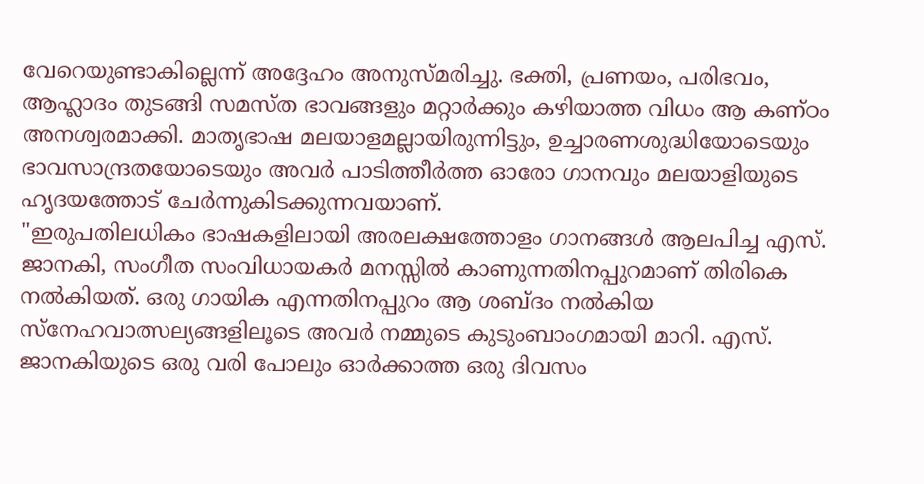വേറെയുണ്ടാകില്ലെന്ന് അദ്ദേഹം അനുസ്മരിച്ചു. ഭക്തി, പ്രണയം, പരിഭവം, ആഹ്ലാദം തുടങ്ങി സമസ്ത ഭാവങ്ങളും മറ്റാർക്കും കഴിയാത്ത വിധം ആ കണ്ഠം അനശ്വരമാക്കി. മാതൃഭാഷ മലയാളമല്ലായിരുന്നിട്ടും, ഉച്ചാരണശുദ്ധിയോടെയും ഭാവസാന്ദ്രതയോടെയും അവർ പാടിത്തീർത്ത ഓരോ ഗാനവും മലയാളിയുടെ ഹൃദയത്തോട് ചേർന്നുകിടക്കുന്നവയാണ്.
"ഇരുപതിലധികം ഭാഷകളിലായി അരലക്ഷത്തോളം ഗാനങ്ങൾ ആലപിച്ച എസ്. ജാനകി, സംഗീത സംവിധായകർ മനസ്സിൽ കാണുന്നതിനപ്പുറമാണ് തിരികെ നൽകിയത്. ഒരു ഗായിക എന്നതിനപ്പുറം ആ ശബ്ദം നൽകിയ സ്നേഹവാത്സല്യങ്ങളിലൂടെ അവർ നമ്മുടെ കുടുംബാംഗമായി മാറി. എസ്. ജാനകിയുടെ ഒരു വരി പോലും ഓർക്കാത്ത ഒരു ദിവസം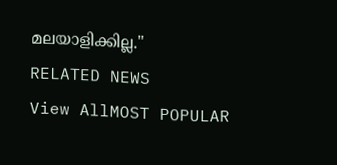മലയാളിക്കില്ല."
RELATED NEWS
View AllMOST POPULAR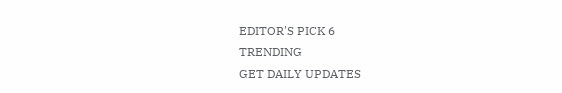EDITOR'S PICK 6
TRENDING
GET DAILY UPDATES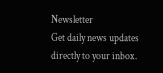Newsletter
Get daily news updates directly to your inbox.